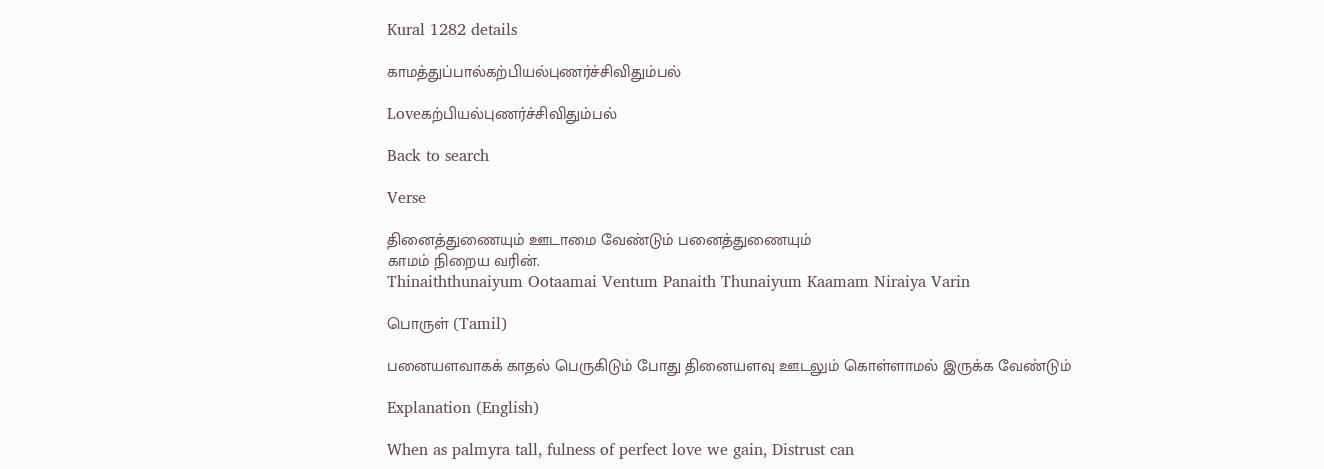Kural 1282 details

காமத்துப்பால்கற்பியல்புணர்ச்சிவிதும்பல்

Loveகற்பியல்புணர்ச்சிவிதும்பல்

Back to search

Verse

தினைத்துணையும் ஊடாமை வேண்டும் பனைத்துணையும்
காமம் நிறைய வரின்.
Thinaiththunaiyum Ootaamai Ventum Panaith Thunaiyum Kaamam Niraiya Varin

பொருள் (Tamil)

பனையளவாகக் காதல் பெருகிடும் போது தினையளவு ஊடலும் கொள்ளாமல் இருக்க வேண்டும்

Explanation (English)

When as palmyra tall, fulness of perfect love we gain, Distrust can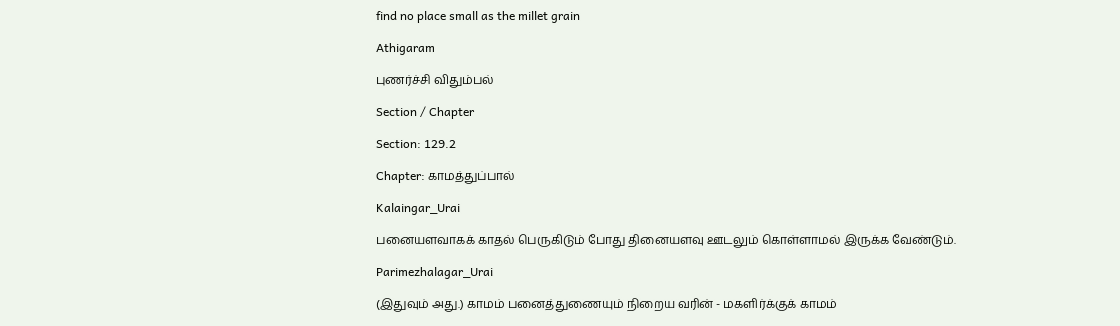find no place small as the millet grain

Athigaram

புணர்ச்சி விதும்பல்

Section / Chapter

Section: 129.2

Chapter: காமத்துப்பால்

Kalaingar_Urai

பனையளவாகக் காதல் பெருகிடும் போது தினையளவு ஊடலும் கொள்ளாமல் இருக்க வேண்டும்.

Parimezhalagar_Urai

(இதுவும் அது.) காமம் பனைத்துணையும் நிறைய வரின் - மகளிர்க்குக் காமம்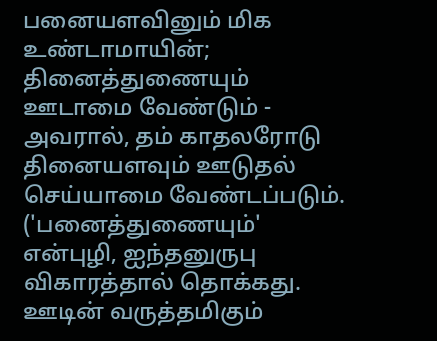பனையளவினும் மிக உண்டாமாயின்; தினைத்துணையும் ஊடாமை வேண்டும் - அவரால், தம் காதலரோடு தினையளவும் ஊடுதல் செய்யாமை வேண்டப்படும். ('பனைத்துணையும்' என்புழி, ஐந்தனுருபு விகாரத்தால் தொக்கது. ஊடின் வருத்தமிகும்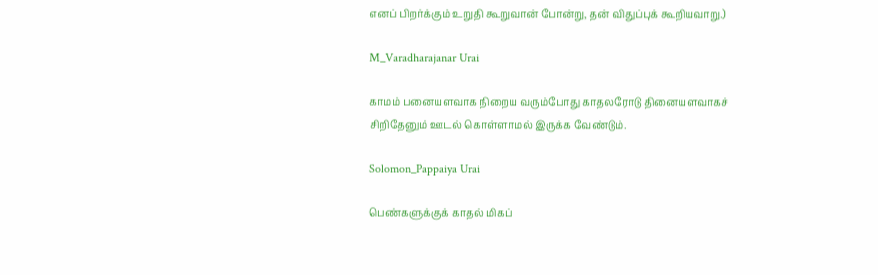எனப் பிறர்க்கும் உறுதி கூறுவான் போன்று, தன் விதுப்புக் கூறியவாறு.)

M_Varadharajanar Urai

காமம் பனையளவாக நிறைய வரும்போது காதலரோடு தினையளவாகச் சிறிதேனும் ஊடல் கொள்ளாமல் இருக்க வேண்டும்.

Solomon_Pappaiya Urai

பெண்களுக்குக் காதல் மிகப்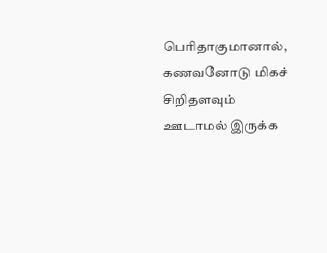பெரிதாகுமானால், கணவனோடு மிகச் சிறிதளவும் ஊடாமல் இருக்க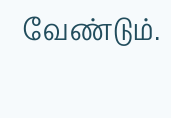வேண்டும்.